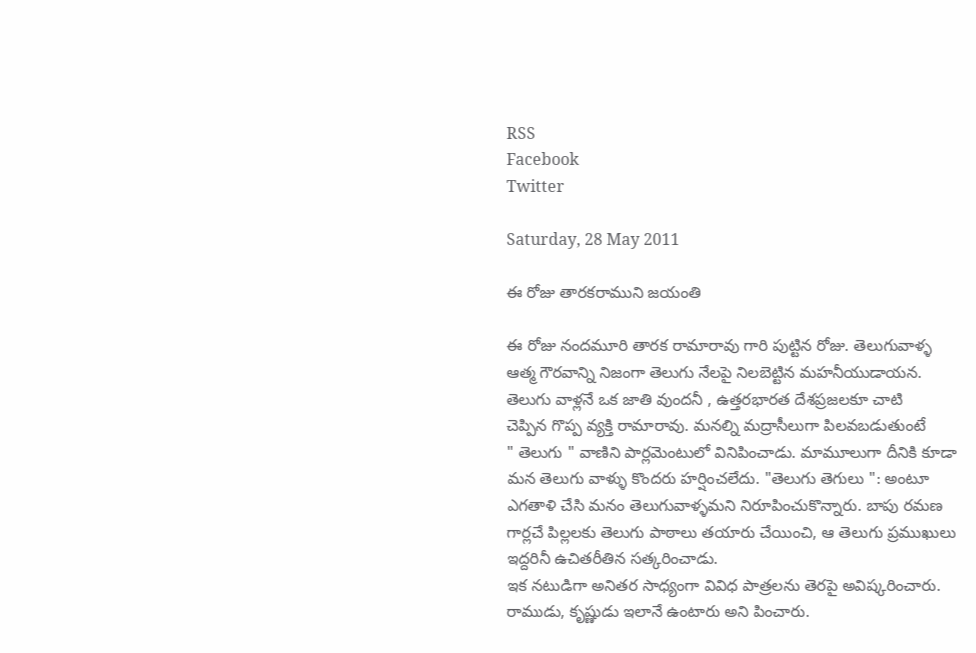RSS
Facebook
Twitter

Saturday, 28 May 2011

ఈ రోజు తారకరాముని జయంతి

ఈ రోజు నందమూరి తారక రామారావు గారి పుట్టిన రోజు. తెలుగువాళ్ళ
ఆత్మ గౌరవాన్ని నిజంగా తెలుగు నేలపై నిలబెట్టిన మహనీయుడాయన.
తెలుగు వాళ్లనే ఒక జాతి వుందనీ , ఉత్తరభారత దేశప్రజలకూ చాటి
చెప్పిన గొప్ప వ్యక్తి రామారావు. మనల్ని మద్రాసీలుగా పిలవబడుతుంటే
" తెలుగు " వాణిని పార్లమెంటులో వినిపించాడు. మామూలుగా దీనికి కూడా
మన తెలుగు వాళ్ళు కొందరు హర్షించలేదు. "తెలుగు తెగులు ": అంటూ
ఎగతాళి చేసి మనం తెలుగువాళ్ళమని నిరూపించుకొన్నారు. బాపు రమణ
గార్లచే పిల్లలకు తెలుగు పాఠాలు తయారు చేయించి, ఆ తెలుగు ప్రముఖులు
ఇద్దరినీ ఉచితరీతిన సత్కరించాడు.
ఇక నటుడిగా అనితర సాధ్యంగా వివిధ పాత్రలను తెరపై అవిష్కరించారు.
రాముడు, కృష్ణుడు ఇలానే ఉంటారు అని పించారు.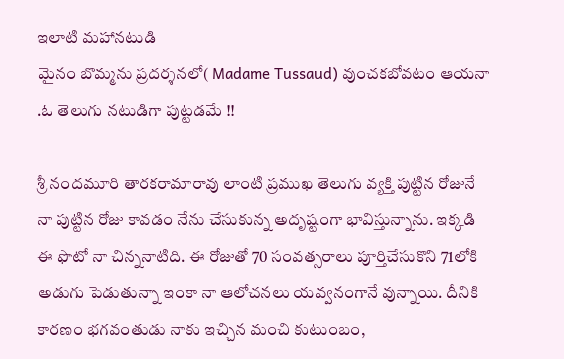ఇలాటి మహానటుడి
మైనం బొమ్మను ప్రదర్శనలో( Madame Tussaud) వుంచకబోవటం ఆయనా
.ఓ తెలుగు నటుడిగా పుట్టడమే !!

శ్రీ నందమూరి తారకరామారావు లాంటి ప్రముఖ తెలుగు వ్యక్తి పుట్టిన రోజునే
నా పుట్టిన రోజు కావడం నేను చేసుకున్న అదృష్టంగా భావిస్తున్నాను. ఇక్కడి
ఈ ఫొటో నా చిన్ననాటిది. ఈ రోజుతో 70 సంవత్సరాలు పూర్తిచేసుకొని 71లోకి
అడుగు పెడుతున్నా ఇంకా నా ఆలోచనలు యవ్వనంగానే వున్నాయి. దీనికి
కారణం భగవంతుడు నాకు ఇచ్చిన మంచి కుటుంబం,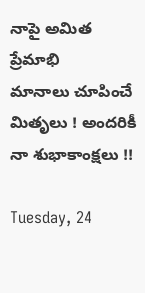నాపై అమిత ప్రేమాభి
మానాలు చూపించే మితృలు ! అందరికీ నా శుభాకాంక్షలు !!

Tuesday, 24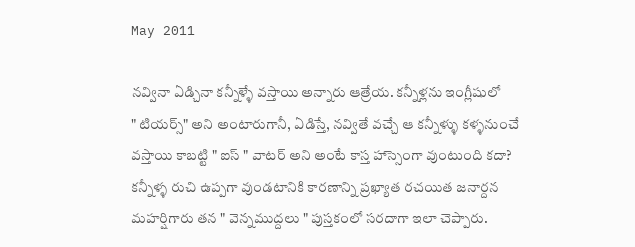May 2011

నవ్వినా ఏడ్చినా కన్నీళ్ళే వస్తాయి అన్నారు ఆత్రేయ. కన్నీళ్లను ఇంగ్లీషులో
" టియర్స్" అని అంటారుగానీ, ఏడిస్తే, నవ్వితే వచ్చే ఆ కన్నీళ్ళు కళ్ళనుంచే
వస్తాయి కాబట్టి " ఐస్ " వాటర్ అని అంటే కాస్త హాస్సెంగా వుంటుంది కదా?
కన్నీళ్ళ రుచి ఉప్పగా వుండటానికి కారణాన్ని ప్రఖ్యాత రచయిత జనార్దన
మహర్షిగారు తన " వెన్నముద్దలు " పుస్తకంలో సరదాగా ఇలా చెప్పారు.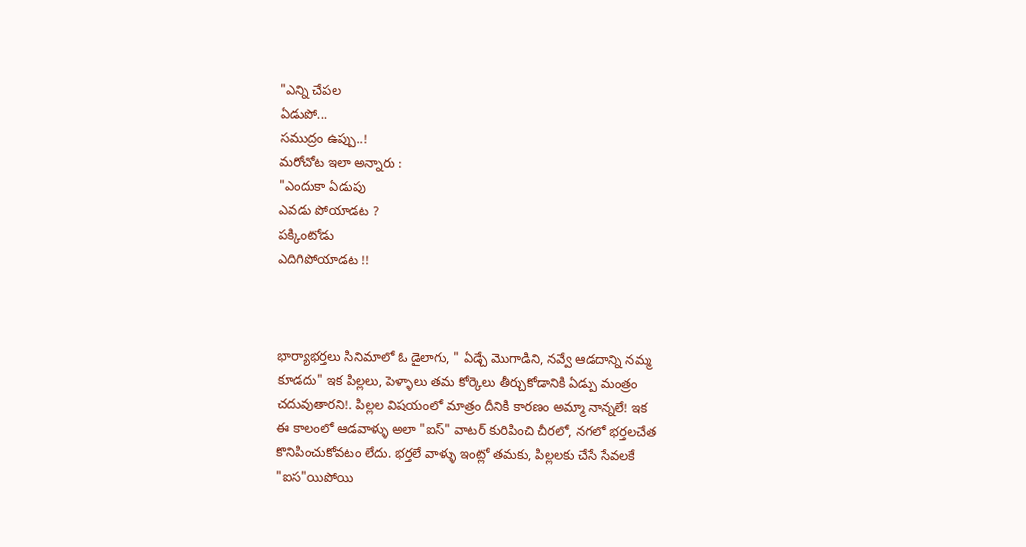"ఎన్ని చేపల
ఏడుపో...
సముద్రం ఉప్పు..!
మరోచోట ఇలా అన్నారు :
"ఎందుకా ఏడుపు
ఎవడు పోయాడట ?
పక్కింటోడు
ఎదిగిపోయాడట !!



భార్యాభర్తలు సినిమాలో ఓ డైలాగు, " ఏడ్చే మొగాడిని, నవ్వే ఆడదాన్ని నమ్మ
కూడదు" ఇక పిల్లలు, పెళ్ళాలు తమ కోర్కెలు తీర్చుకోడానికి ఏడ్పు మంత్రం
చదువుతారని!. పిల్లల విషయంలో మాత్రం దీనికి కారణం అమ్మా నాన్నలే! ఇక
ఈ కాలంలో ఆడవాళ్ళు అలా "ఐస్" వాటర్ కురిపించి చీరలో, నగలో భర్తలచేత
కొనిపించుకోవటం లేదు. భర్తలే వాళ్ళు ఇంట్లో తమకు, పిల్లలకు చేసే సేవలకే
"ఐస"యిపోయి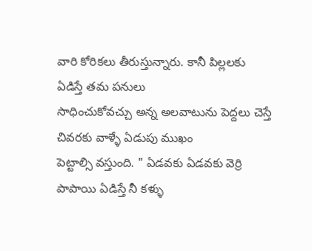వారి కోరికలు తీరుస్తున్నారు. కానీ పిల్లలకు ఏడిస్తే తమ పనులు
సాధించుకోవచ్చు అన్న అలవాటును పెద్దలు చెస్తే చివరకు వాళ్ళే ఏడుపు ముఖం
పెట్టాల్సి వస్తుంది. " ఏడవకు ఏడవకు వెర్రి పాపాయి ఏడిస్తే నీ కళ్ళు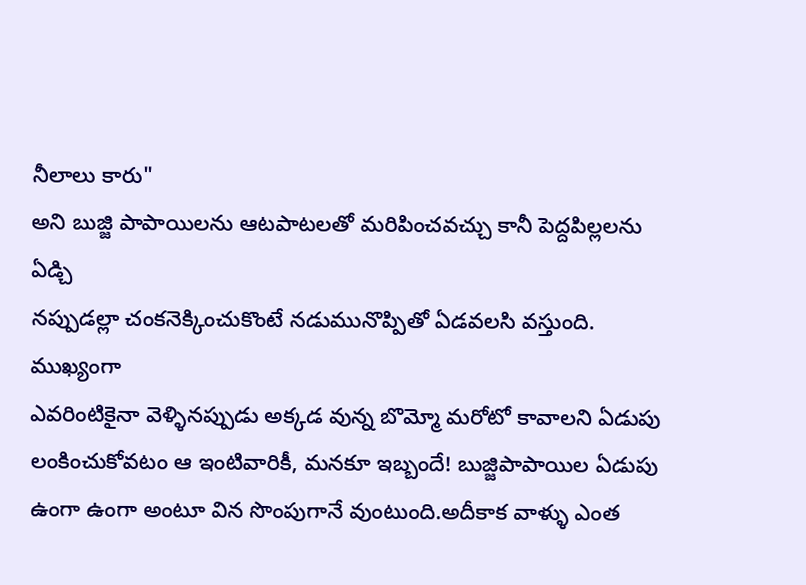నీలాలు కారు"
అని బుజ్జి పాపాయిలను ఆటపాటలతో మరిపించవచ్చు కానీ పెద్దపిల్లలను ఏడ్చి
నప్పుడల్లా చంకనెక్కించుకొంటే నడుమునొప్పితో ఏడవలసి వస్తుంది. ముఖ్యంగా
ఎవరింటికైనా వెళ్ళినప్పుడు అక్కడ వున్న బొమ్మో మరోటో కావాలని ఏడుపు
లంకించుకోవటం ఆ ఇంటివారికీ, మనకూ ఇబ్బందే! బుజ్జిపాపాయిల ఏడుపు
ఉంగా ఉంగా అంటూ విన సొంపుగానే వుంటుంది.అదీకాక వాళ్ళు ఎంత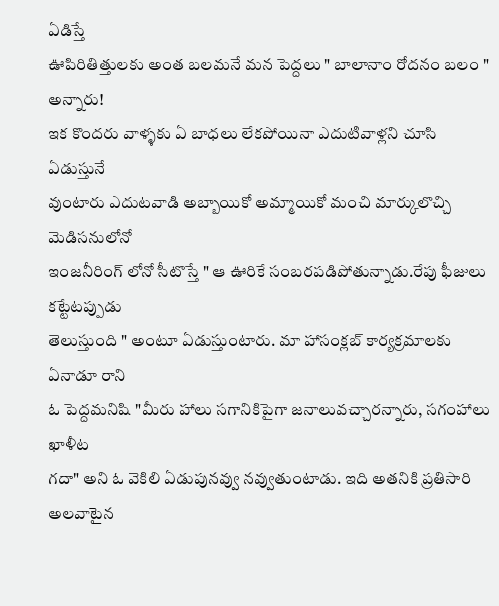ఏడిస్తే
ఊపిరితిత్తులకు అంత బలమనే మన పెద్దలు " బాలానాం రోదనం బలం " అన్నారు!
ఇక కొందరు వాళ్ళకు ఏ బాధలు లేకపోయినా ఎదుటివాళ్లని చూసి ఏడుస్తునే
వుంటారు ఎదుటవాడి అబ్బాయికో అమ్మాయికో మంచి మార్కులొచ్చి మెడిసనులోనో
ఇంజనీరింగ్ లోనో సీటొస్తే " ఆ ఊరికే సంబరపడిపోతున్నాడు.రేపు ఫీజులు కట్టేటప్పుడు
తెలుస్తుంది " అంటూ ఏడుస్తుంటారు. మా హాసంక్లబ్ కార్యక్రమాలకు ఏనాడూ రాని
ఓ పెద్దమనిషి "మీరు హాలు సగానికిపైగా జనాలువచ్చారన్నారు, సగంహాలు ఖాళీట
గదా" అని ఓ వెకిలి ఏడుపునవ్వు నవ్వుతుంటాడు. ఇది అతనికి ప్రతిసారి అలవాటైన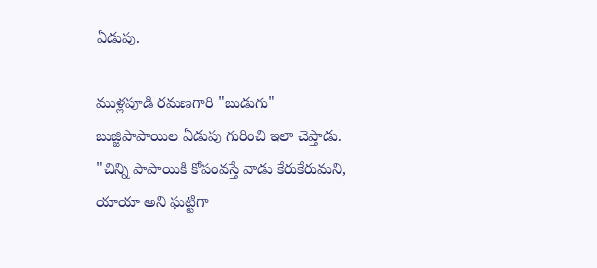ఏడుపు.

ముళ్లపూడి రమణగారి "బుడుగు" బుజ్జిపాపాయిల ఏడుపు గురించి ఇలా చెప్తాడు.
"చిన్ని పాపాయికి కోపంవస్తే వాడు కేరుకేరుమని, యాయా అని ఘట్టిగా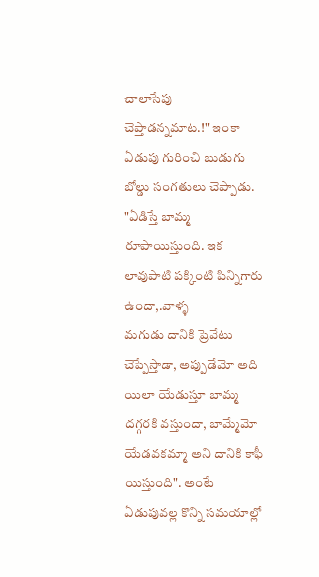చాలాసేపు
చెప్తాడన్నమాట.!" ఇంకా ఏడుపు గురించి బుడుగు బోల్డు సంగతులు చెప్పాడు.
"ఏడిస్తే బామ్మ రూపాయిస్తుంది. ఇక లావుపాటి పక్కింటి పిన్నిగారు ఉందా,.వాళ్ళ
మగుడు దానికి ప్రెవేటు చెప్పేస్తాడా, అప్పుడేమో అది యిలా యేడుస్తూ బామ్మ
దగ్గరకి వస్తుందా, బామ్మేమో యేడవకమ్మా అని దానికి కాఫీ యిస్తుంది". అంటే
ఏడుపువల్ల కొన్ని సమయాల్లో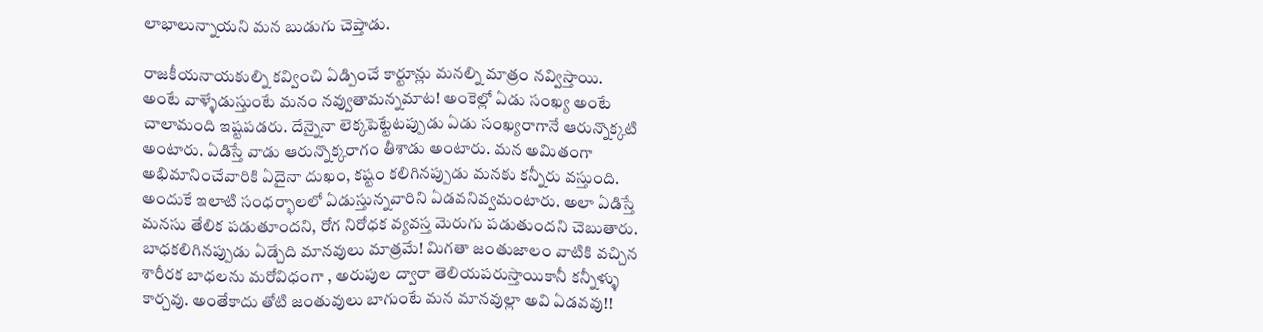లాభాలున్నాయని మన బుడుగు చెప్తాడు.

రాజకీయనాయకుల్ని కవ్వించి ఏడ్పించే కార్టూన్లు మనల్ని మాత్రం నవ్విస్తాయి.
అంటే వాళ్ళేడుస్తుంటే మనం నవ్వుతామన్నమాట! అంకెల్లో ఏడు సంఖ్య అంటే
చాలామంది ఇష్టపడరు. దేన్నైనా లెక్కపెట్టేటప్పుడు ఏడు సంఖ్యరాగానే ఆరున్నొక్కటి
అంటారు. ఏడిస్తే వాడు ఆరున్నొక్కరాగం తీశాడు అంటారు. మన అమితంగా
అభిమానించేవారికి ఏదైనా దుఖం, కష్టం కలిగినప్పుడు మనకు కన్నీరు వస్తుంది.
అందుకే ఇలాటి సంధర్భాలలో ఏడుస్తున్నవారిని ఏడవనివ్వమంటారు. అలా ఏడిస్తే
మనసు తేలిక పడుతూందని, రోగ నిరోధక వ్యవస్త మెరుగు పడుతుందని చెబుతారు.
బాధకలిగినప్పుడు ఏడ్చేది మానవులు మాత్రమే! మిగతా జంతుజాలం వాటికి వచ్చిన
శారీరక బాధలను మరోవిధంగా , అరుపుల ద్వారా తెలియపరుస్తాయికానీ కన్నీళ్ళు
కార్చవు. అంతేకాదు తోటి జంతువులు బాగుంటే మన మానవుల్లా అవి ఏడవవు!!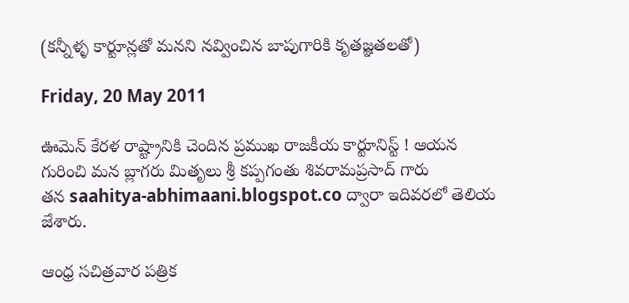(కన్నీళ్ళ కార్టూన్లతో మనని నవ్వించిన బాపుగారికి కృతజ్ఞతలతో)

Friday, 20 May 2011

ఊమెన్ కేరళ రాష్ట్రానికి చెందిన ప్రముఖ రాజకీయ కార్టూనిస్ట్ ! ఆయన
గురించి మన బ్లాగరు మితృలు శ్రీ కప్పగంతు శివరామప్రసాద్ గారు
తన saahitya-abhimaani.blogspot.co ద్వారా ఇదివరలో తెలియ
జేశారు.

ఆంధ్ర సచిత్రవార పత్రిక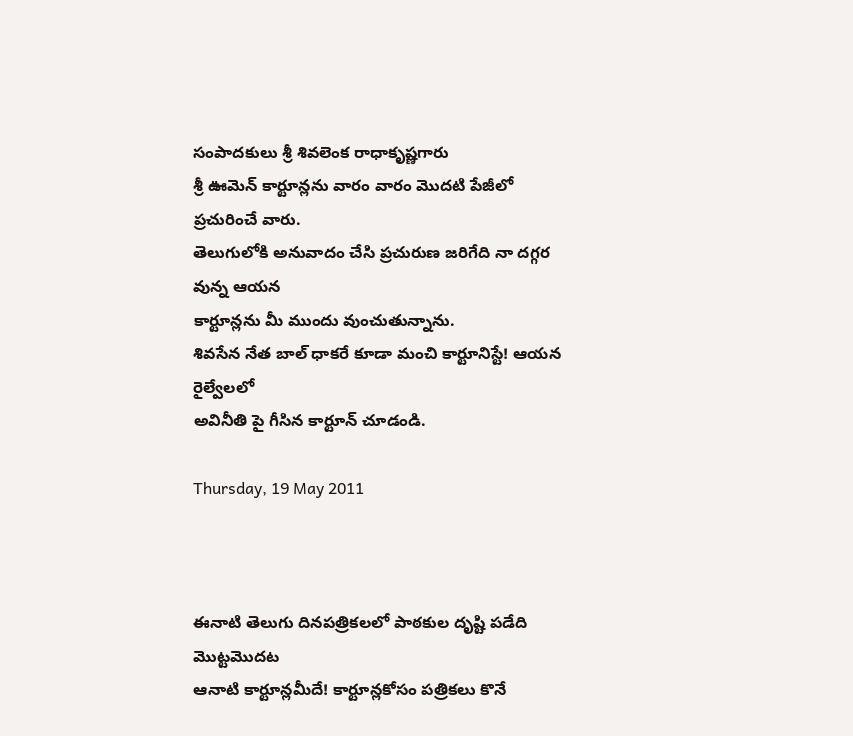సంపాదకులు శ్రీ శివలెంక రాధాకృష్ణగారు
శ్రీ ఊమెన్ కార్టూన్లను వారం వారం మొదటి పేజీలో ప్రచురించే వారు.
తెలుగులోకి అనువాదం చేసి ప్రచురుణ జరిగేది నా దగ్గర వున్న ఆయన
కార్టూన్లను మీ ముందు వుంచుతున్నాను.
శివసేన నేత బాల్ ధాకరే కూడా మంచి కార్టూనిస్టే! ఆయన రైల్వేలలో
అవినీతి పై గీసిన కార్టూన్ చూడండి.

Thursday, 19 May 2011



ఈనాటి తెలుగు దినపత్రికలలో పాఠకుల దృష్టి పడేది మొట్టమొదట
ఆనాటి కార్టూన్లమీదే! కార్టూన్లకోసం పత్రికలు కొనే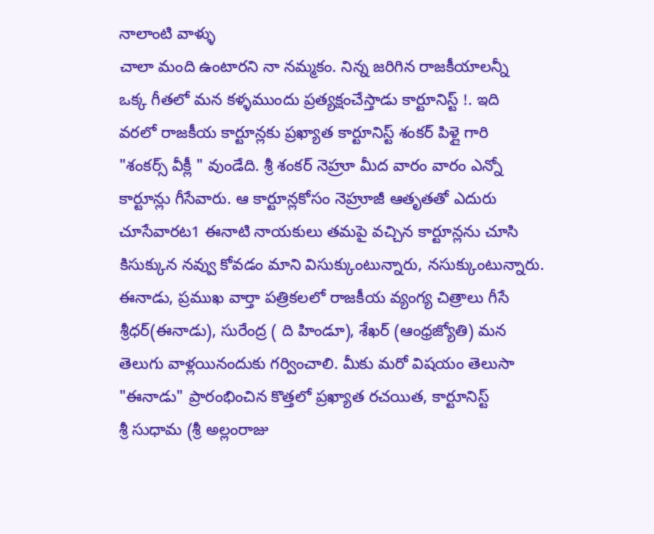నాలాంటి వాళ్ళు
చాలా మంది ఉంటారని నా నమ్మకం. నిన్న జరిగిన రాజకీయాలన్నీ
ఒక్క గీతలో మన కళ్ళముందు ప్రత్యక్షంచేస్తాడు కార్టూనిస్ట్ !. ఇది
వరలో రాజకీయ కార్టూన్లకు ప్రఖ్యాత కార్టూనిస్ట్ శంకర్ పిళ్లై గారి
"శంకర్స్ వీక్లీ " వుండేది. శ్రీ శంకర్ నెహ్రూ మీద వారం వారం ఎన్నో
కార్టూన్లు గీసేవారు. ఆ కార్టూన్లకోసం నెహ్రూజీ ఆతృతతో ఎదురు
చూసేవారట1 ఈనాటి నాయకులు తమపై వచ్చిన కార్టూన్లను చూసి
కిసుక్కున నవ్వు కోవడం మాని విసుక్కుంటున్నారు, నసుక్కుంటున్నారు.
ఈనాడు, ప్రముఖ వార్తా పత్రికలలో రాజకీయ వ్యంగ్య చిత్రాలు గీసే
శ్రీధర్(ఈనాడు), సురేంద్ర ( ది హిండూ), శేఖర్ (ఆంధ్రజ్యోతి) మన
తెలుగు వాళ్లయినందుకు గర్వించాలి. మీకు మరో విషయం తెలుసా
"ఈనాడు" ప్రారంభించిన కొత్తలో ప్రఖ్యాత రచయిత, కార్టూనిస్ట్
శ్రీ సుధామ (శ్రీ అల్లంరాజు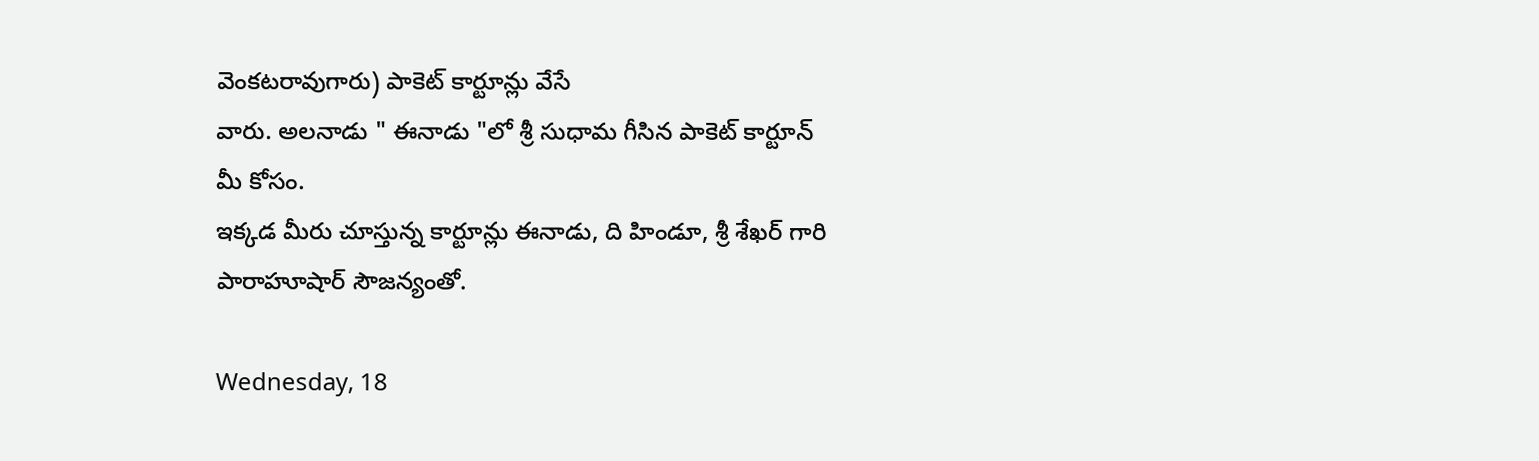వెంకటరావుగారు) పాకెట్ కార్టూన్లు వేసే
వారు. అలనాడు " ఈనాడు "లో శ్రీ సుధామ గీసిన పాకెట్ కార్టూన్
మీ కోసం.
ఇక్కడ మీరు చూస్తున్న కార్టూన్లు ఈనాడు, ది హిండూ, శ్రీ శేఖర్ గారి
పారాహూషార్ సౌజన్యంతో.

Wednesday, 18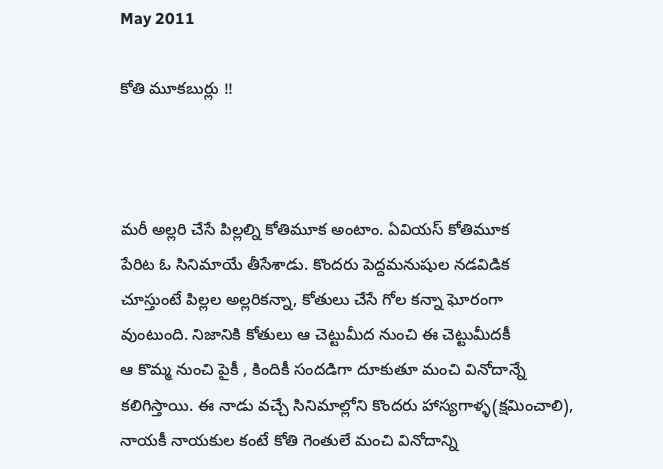May 2011

కోతి మూకబుర్లు !!



మరీ అల్లరి చేసే పిల్లల్ని కోతిమూక అంటాం. ఏవియస్ కోతిమూక
పేరిట ఓ సినిమాయే తీసేశాడు. కొందరు పెద్దమనుషుల నడవిడిక
చూస్తుంటే పిల్లల అల్లరికన్నా, కోతులు చేసే గోల కన్నా ఘోరంగా
వుంటుంది. నిజానికి కోతులు ఆ చెట్టుమీద నుంచి ఈ చెట్టుమీదకీ
ఆ కొమ్మ నుంచి పైకీ , కిందికీ సందడిగా దూకుతూ మంచి వినోదాన్నే
కలిగిస్తాయి. ఈ నాడు వచ్చే సినిమాల్లోని కొందరు హాస్యగాళ్ళ(క్షమించాలి),
నాయకీ నాయకుల కంటే కోతి గెంతులే మంచి వినోదాన్ని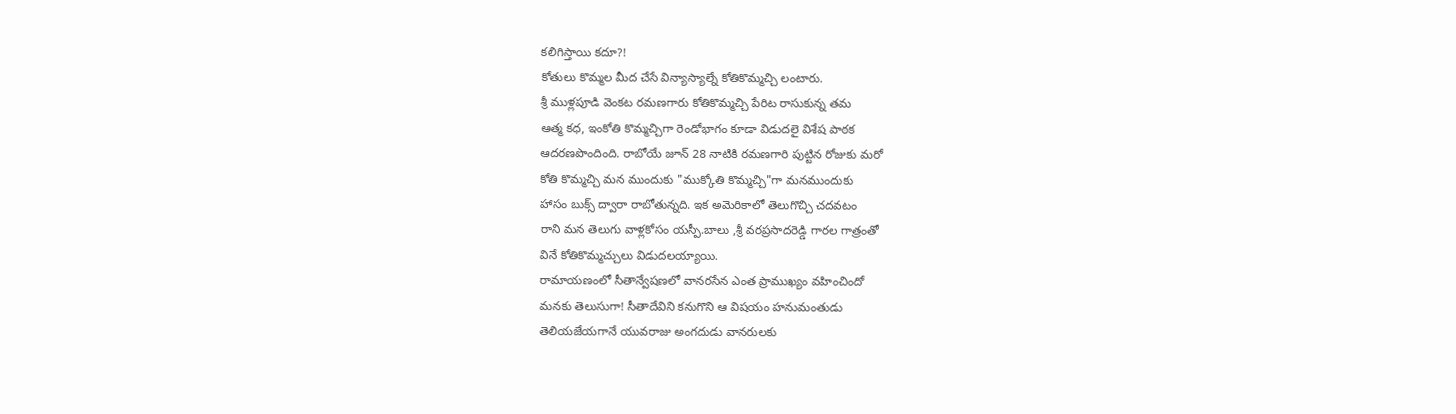కలిగిస్తాయి కదూ?!
కోతులు కొమ్మల మీద చేసే విన్యాస్యాల్నే కోతికొమ్మచ్చి లంటారు.
శ్రీ ముళ్లపూడి వెంకట రమణగారు కోతికొమ్మచ్చి పేరిట రాసుకున్న తమ
ఆత్మ కధ, ఇంకోతి కొమ్మచ్చిగా రెండోభాగం కూడా విడుదలై విశేష పాఠక
ఆదరణపొందింది. రాబోయే జూన్ 28 నాటికి రమణగారి పుట్టిన రోజుకు మరో
కోతి కొమ్మచ్చి మన ముందుకు "ముక్కోతి కొమ్మచ్చి"గా మనముందుకు
హాసం బుక్స్ ద్వారా రాబోతున్నది. ఇక అమెరికాలో తెలుగొచ్చి చదవటం
రాని మన తెలుగు వాళ్లకోసం యస్పీ.బాలు ,శ్రీ వరప్రసాదరెడ్డి గారల గాత్రంతో
వినే కోతికొమ్మచ్చులు విడుదలయ్యాయి.
రామాయణంలో సీతాన్వేషణలో వానరసేన ఎంత ప్రాముఖ్యం వహించిందో
మనకు తెలుసుగా! సీతాదేవిని కనుగొని ఆ విషయం హనుమంతుడు
తెలియజేయగానే యువరాజు అంగదుడు వానరులకు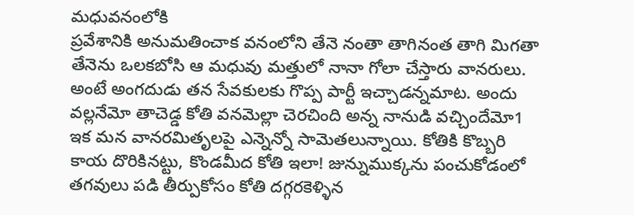మధువనంలోకి
ప్రవేశానికి అనుమతించాక వనంలోని తేనె నంతా తాగినంత తాగి మిగతా
తేనెను ఒలకబోసి ఆ మధువు మత్తులో నానా గోలా చేస్తారు వానరులు.
అంటే అంగదుడు తన సేవకులకు గొప్ప పార్టీ ఇచ్చాడన్నమాట. అందు
వల్లనేమో తాచెడ్డ కోతి వనమెల్లా చెరచింది అన్న నానుడి వచ్చిందేమో1
ఇక మన వానరమితృలపై ఎన్నెన్నో సామెతలున్నాయి. కోతికి కొబ్బరి
కాయ దొరికినట్టు, కొండమీద కోతి ఇలా! జున్నుముక్కను పంచుకోడంలో
తగవులు పడి తీర్పుకోసం కోతి దగ్గరకెళ్ళిన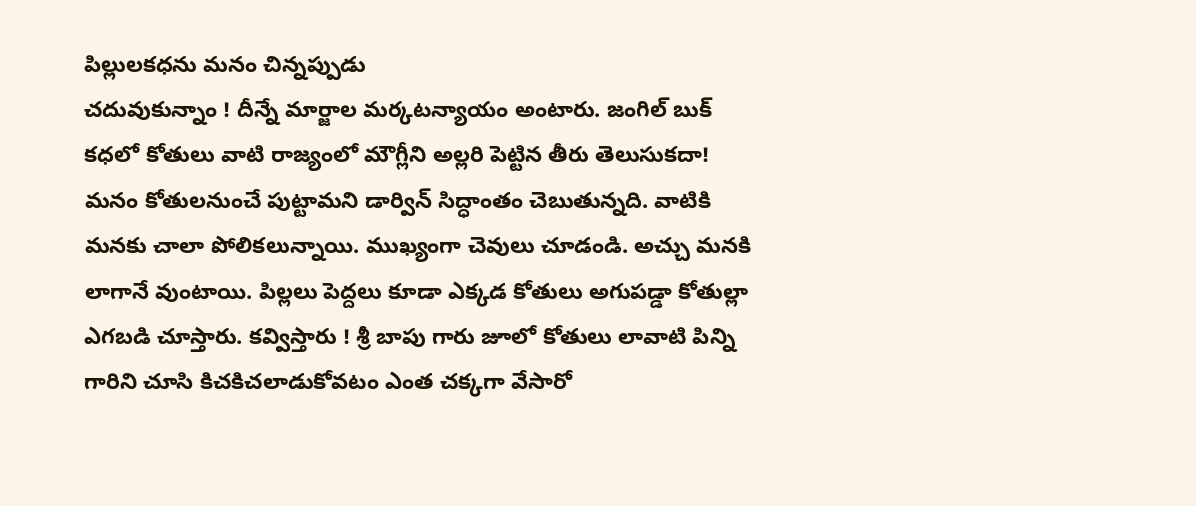పిల్లులకధను మనం చిన్నప్పుడు
చదువుకున్నాం ! దీన్నే మార్జాల మర్కటన్యాయం అంటారు. జంగిల్ బుక్
కధలో కోతులు వాటి రాజ్యంలో మౌగ్లీని అల్లరి పెట్టిన తీరు తెలుసుకదా!
మనం కోతులనుంచే పుట్టామని డార్విన్ సిద్ధాంతం చెబుతున్నది. వాటికి
మనకు చాలా పోలికలున్నాయి. ముఖ్యంగా చెవులు చూడండి. అచ్చు మనకి
లాగానే వుంటాయి. పిల్లలు పెద్దలు కూడా ఎక్కడ కోతులు అగుపడ్డా కోతుల్లా
ఎగబడి చూస్తారు. కవ్విస్తారు ! శ్రీ బాపు గారు జూలో కోతులు లావాటి పిన్ని
గారిని చూసి కిచకిచలాడుకోవటం ఎంత చక్కగా వేసారో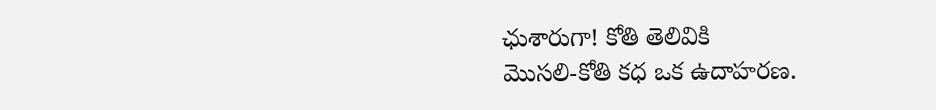ఛుశారుగా! కోతి తెలివికి
మొసలి-కోతి కధ ఒక ఉదాహరణ.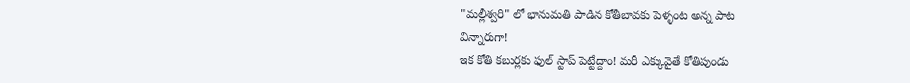"మల్లీశ్వరి" లో భానుమతి పాడిన కోతీబావకు పెళ్ళంట అన్న పాట
విన్నారుగా!
ఇక కోతి కబుర్లకు ఫుల్ స్టాప్ పెట్టేద్దాం! మరీ ఎక్కువైతే కోతిపుండు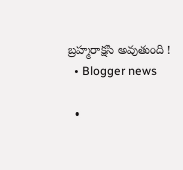బ్రహ్మరాక్షసి అవుతుంది !
  • Blogger news

  •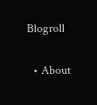Blogroll

  • About